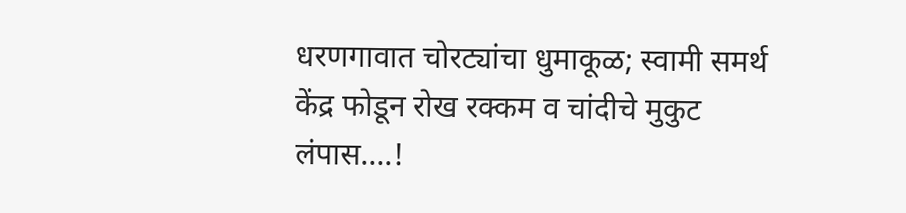धरणगावात चोरट्यांचा धुमाकूळ; स्वामी समर्थ केंद्र फोडून रोख रक्कम व चांदीचे मुकुट लंपास….!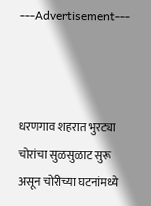---Advertisement---



धरणगाव शहरात भुरट्या चोरांचा सुळसुळाट सुरू असून चोरीच्या घटनांमध्ये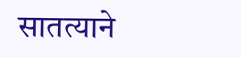सातत्याने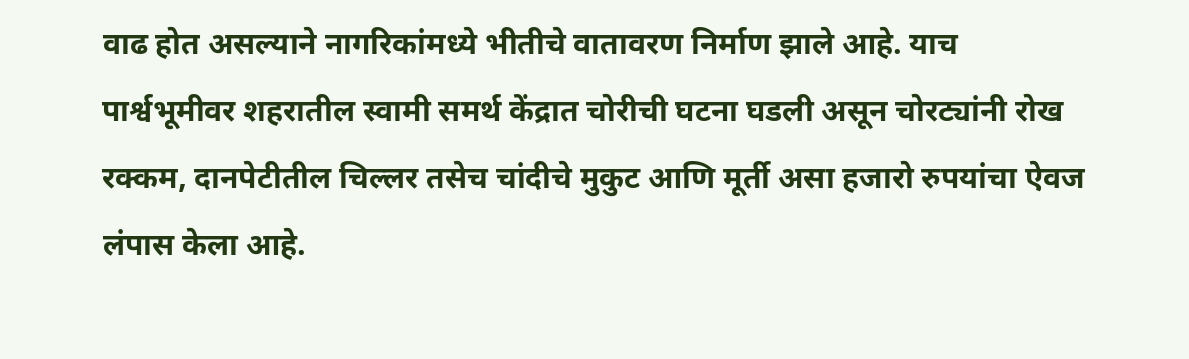वाढ होत असल्याने नागरिकांमध्ये भीतीचे वातावरण निर्माण झाले आहे. याच पार्श्वभूमीवर शहरातील स्वामी समर्थ केंद्रात चोरीची घटना घडली असून चोरट्यांनी रोख रक्कम, दानपेटीतील चिल्लर तसेच चांदीचे मुकुट आणि मूर्ती असा हजारो रुपयांचा ऐवज लंपास केला आहे.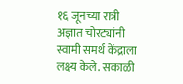१६ जूनच्या रात्री अज्ञात चोरट्यांनी स्वामी समर्थ केंद्राला लक्ष्य केले. सकाळी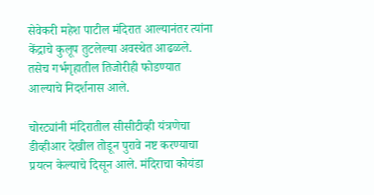सेवेकरी महेश पाटील मंदिरात आल्यानंतर त्यांना केंद्राचे कुलूप तुटलेल्या अवस्थेत आढळले. तसेच गर्भगृहातील तिजोरीही फोडण्यात आल्याचे निदर्शनास आले.

चोरट्यांनी मंदिरातील सीसीटीव्ही यंत्रणेचा डीव्हीआर देखील तोडून पुरावे नष्ट करण्याचा प्रयत्न केल्याचे दिसून आले. मंदिराचा कोयंडा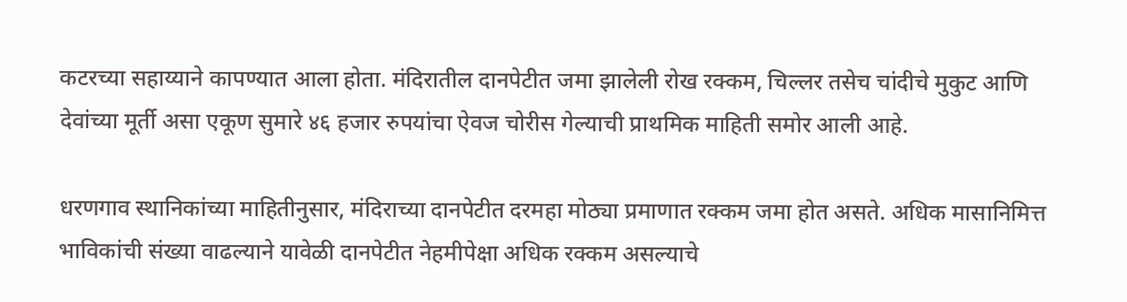कटरच्या सहाय्याने कापण्यात आला होता. मंदिरातील दानपेटीत जमा झालेली रोख रक्कम, चिल्लर तसेच चांदीचे मुकुट आणि देवांच्या मूर्ती असा एकूण सुमारे ४६ हजार रुपयांचा ऐवज चोरीस गेल्याची प्राथमिक माहिती समोर आली आहे.

धरणगाव स्थानिकांच्या माहितीनुसार, मंदिराच्या दानपेटीत दरमहा मोठ्या प्रमाणात रक्कम जमा होत असते. अधिक मासानिमित्त भाविकांची संख्या वाढल्याने यावेळी दानपेटीत नेहमीपेक्षा अधिक रक्कम असल्याचे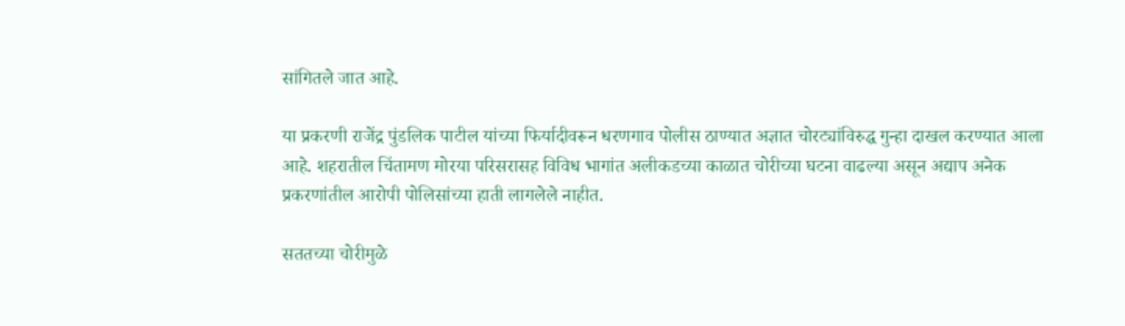सांगितले जात आहे.

या प्रकरणी राजेंद्र पुंडलिक पाटील यांच्या फिर्यादीवरून धरणगाव पोलीस ठाण्यात अज्ञात चोरट्यांविरुद्ध गुन्हा दाखल करण्यात आला आहे. शहरातील चिंतामण मोरया परिसरासह विविध भागांत अलीकडच्या काळात चोरीच्या घटना वाढल्या असून अद्याप अनेक प्रकरणांतील आरोपी पोलिसांच्या हाती लागलेले नाहीत.

सततच्या चोरीमुळे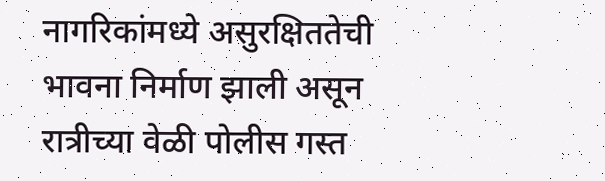नागरिकांमध्ये असुरक्षिततेची भावना निर्माण झाली असून रात्रीच्या वेळी पोलीस गस्त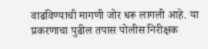वाढविण्याची मागणी जोर धरू लागली आहे. या प्रकरणाचा पुढील तपास पोलीस निरीक्षक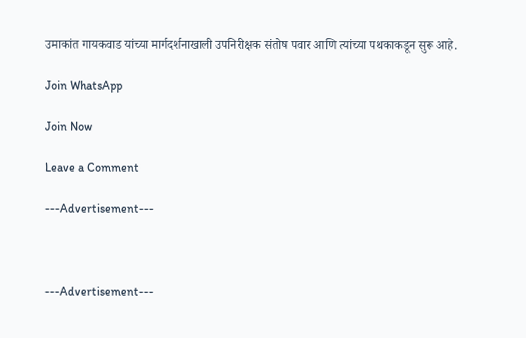उमाकांत गायकवाड यांच्या मार्गदर्शनाखाली उपनिरीक्षक संतोष पवार आणि त्यांच्या पथकाकडून सुरू आहे.

Join WhatsApp

Join Now

Leave a Comment

---Advertisement---



---Advertisement---